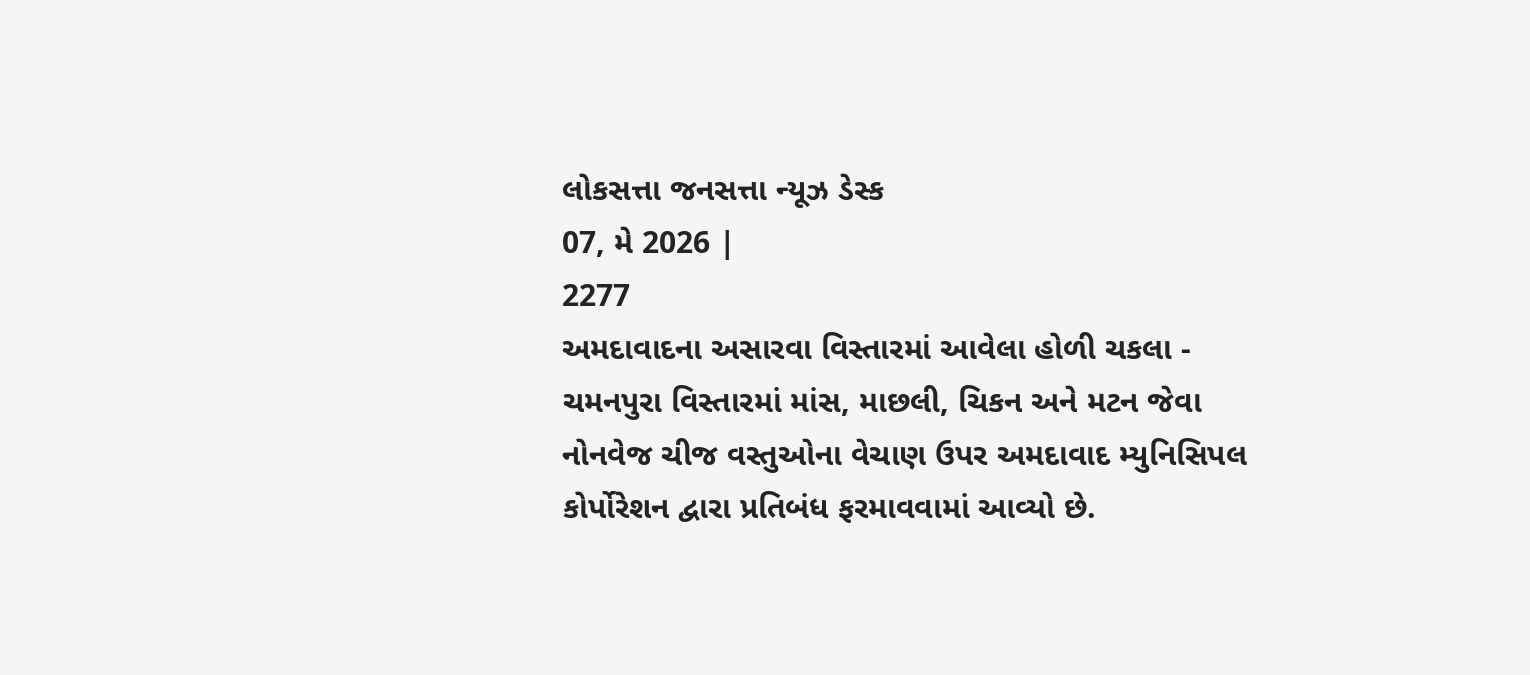લોકસત્તા જનસત્તા ન્યૂઝ ડેસ્ક
07, મે 2026 |
2277
અમદાવાદના અસારવા વિસ્તારમાં આવેલા હોળી ચકલા - ચમનપુરા વિસ્તારમાં માંસ, માછલી, ચિકન અને મટન જેવા નોનવેજ ચીજ વસ્તુઓના વેચાણ ઉપર અમદાવાદ મ્યુનિસિપલ કોર્પોરેશન દ્વારા પ્રતિબંધ ફરમાવવામાં આવ્યો છે.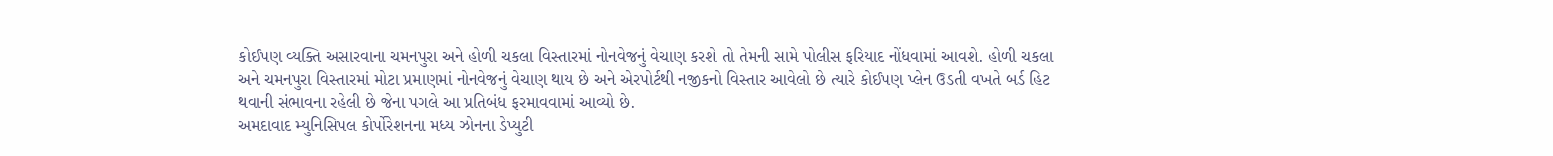કોઈપણ વ્યક્તિ અસારવાના ચમનપુરા અને હોળી ચકલા વિસ્તારમાં નોનવેજનું વેચાણ કરશે તો તેમની સામે પોલીસ ફરિયાદ નોંધવામાં આવશે. હોળી ચકલા અને ચમનપુરા વિસ્તારમાં મોટા પ્રમાણમાં નોનવેજનું વેચાણ થાય છે અને એરપોર્ટથી નજીકનો વિસ્તાર આવેલો છે ત્યારે કોઈપણ પ્લેન ઉડતી વખતે બર્ડ હિટ થવાની સંભાવના રહેલી છે જેના પગલે આ પ્રતિબંધ ફરમાવવામાં આવ્યો છે.
અમદાવાદ મ્યુનિસિપલ કોર્પોરેશનના મધ્ય ઝોનના ડેપ્યુટી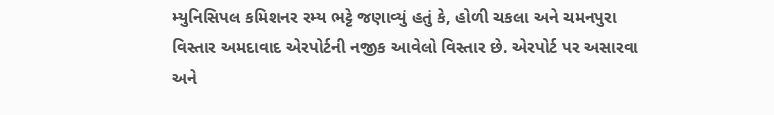મ્યુનિસિપલ કમિશનર રમ્ય ભટ્ટે જણાવ્યું હતું કે, હોળી ચકલા અને ચમનપુરા વિસ્તાર અમદાવાદ એરપોર્ટની નજીક આવેલો વિસ્તાર છે. એરપોર્ટ પર અસારવા અને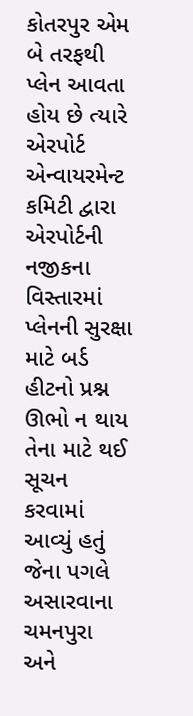કોતરપુર એમ બે તરફથી પ્લેન આવતા હોય છે ત્યારે એરપોર્ટ એન્વાયરમેન્ટ કમિટી દ્વારા એરપોર્ટની નજીકના વિસ્તારમાં પ્લેનની સુરક્ષા માટે બર્ડ હીટનો પ્રશ્ન ઊભો ન થાય તેના માટે થઈ સૂચન કરવામાં આવ્યું હતું જેના પગલે અસારવાના ચમનપુરા અને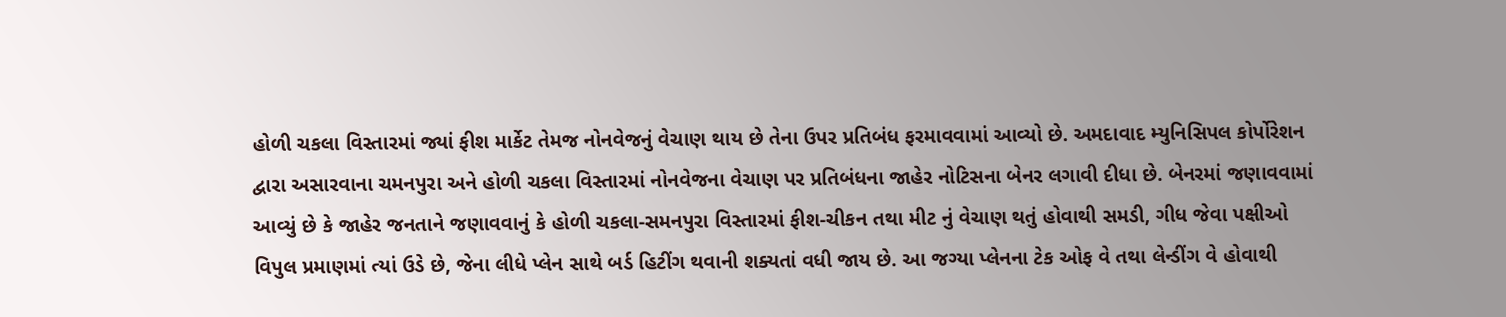હોળી ચકલા વિસ્તારમાં જ્યાં ફીશ માર્કેટ તેમજ નોનવેજનું વેચાણ થાય છે તેના ઉપર પ્રતિબંધ ફરમાવવામાં આવ્યો છે. અમદાવાદ મ્યુનિસિપલ કોર્પોરેશન દ્વારા અસારવાના ચમનપુરા અને હોળી ચકલા વિસ્તારમાં નોનવેજના વેચાણ પર પ્રતિબંધના જાહેર નોટિસના બેનર લગાવી દીધા છે. બેનરમાં જણાવવામાં આવ્યું છે કે જાહેર જનતાને જણાવવાનું કે હોળી ચકલા-સમનપુરા વિસ્તારમાં ફીશ-ચીકન તથા મીટ નું વેચાણ થતું હોવાથી સમડી, ગીધ જેવા પક્ષીઓ વિપુલ પ્રમાણમાં ત્યાં ઉડે છે, જેના લીધે પ્લેન સાથે બર્ડ હિટીંગ થવાની શક્યતાં વધી જાય છે. આ જગ્યા પ્લેનના ટેક ઓફ વે તથા લેન્ડીંગ વે હોવાથી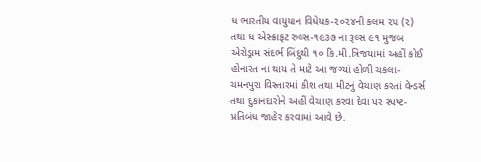ધ ભારતીય વાયુયાન વિધેયક-૨૦૨૪ની કલમ ૨૫ (૨) તથા ધ એસ્ક્રાફટ રુલ્સ-૧૯૩૭ ના રૂલ્સ ૯૧ મુજબ એરોડ્રામ સંદર્ભ બિંદુથી ૧૦ કિ.મી.ત્રિજયામાં અહીં કોઈ હોનારત ના થાય તે માટે આ જગ્યાં હોળી ચકલા-ચમનપુરા વિસ્તારમાં કીશ તથા મીટનું વેચાણ કરતાં વેન્ડર્સ તથા દુકાનદારોને અહીં વેચાણ કરવા દેવા પર સ્પષ્ટ-પ્રતિબંધ જાહેર કરવામાં આવે છે.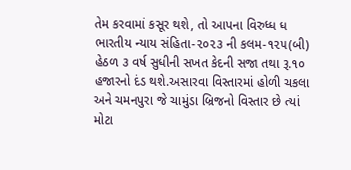તેમ કરવામાં કસૂર થશે, તો આપના વિરુધ્ધ ધ ભારતીય ન્યાય સંહિતા-૨૦૨૩ ની કલમ-૧૨૫(બી) હેઠળ ૩ વર્ષ સુધીની સખત કેદની સજા તથા રૂ.૧૦ હજારનો દંડ થશે.અસારવા વિસ્તારમાં હોળી ચકલા અને ચમનપુરા જે ચામુંડા બ્રિજનો વિસ્તાર છે ત્યાં મોટા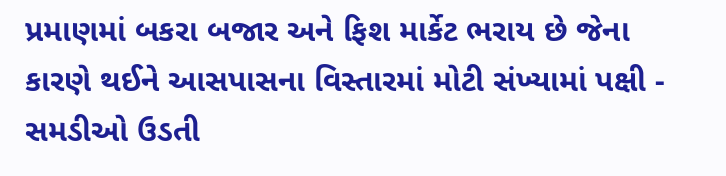પ્રમાણમાં બકરા બજાર અને ફિશ માર્કેટ ભરાય છે જેના કારણે થઈને આસપાસના વિસ્તારમાં મોટી સંખ્યામાં પક્ષી - સમડીઓ ઉડતી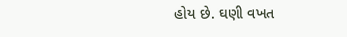હોય છે. ઘણી વખત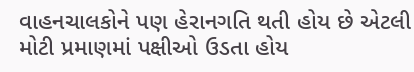વાહનચાલકોને પણ હેરાનગતિ થતી હોય છે એટલી મોટી પ્રમાણમાં પક્ષીઓ ઉડતા હોય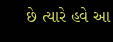છે ત્યારે હવે આ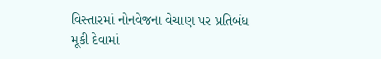વિસ્તારમાં નોનવેજના વેચાણ પર પ્રતિબંધ મૂકી દેવામાં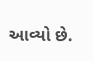આવ્યો છે.